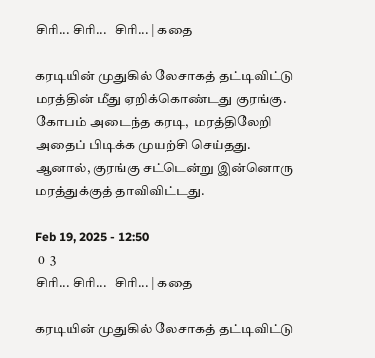சிரி... சிரி...   சிரி... | கதை

கரடியின் முதுகில் லேசாகத் தட்டிவிட்டு மரத்தின் மீது ஏறிக்கொண்டது குரங்கு. கோபம் அடைந்த கரடி,  மரத்திலேறி அதைப் பிடிக்க முயற்சி செய்தது. ஆனால், குரங்கு சட்டென்று இன்னொரு மரத்துக்குத் தாவிவிட்டது.

Feb 19, 2025 - 12:50
 0  3
சிரி... சிரி...   சிரி... | கதை

கரடியின் முதுகில் லேசாகத் தட்டிவிட்டு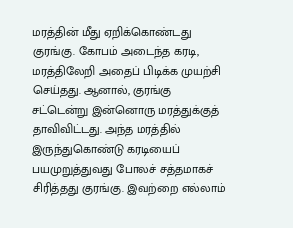மரத்தின் மீது ஏறிக்கொண்டது குரங்கு. கோபம் அடைந்த கரடி, மரத்திலேறி அதைப் பிடிக்க முயற்சி செய்தது. ஆனால், குரங்கு சட்டென்று இன்னொரு மரத்துக்குத் தாவிவிட்டது. அந்த மரத்தில் இருந்துகொண்டு கரடியைப் பயமுறுத்துவது போலச் சத்தமாகச் சிரித்தது குரங்கு. இவற்றை எல்லாம்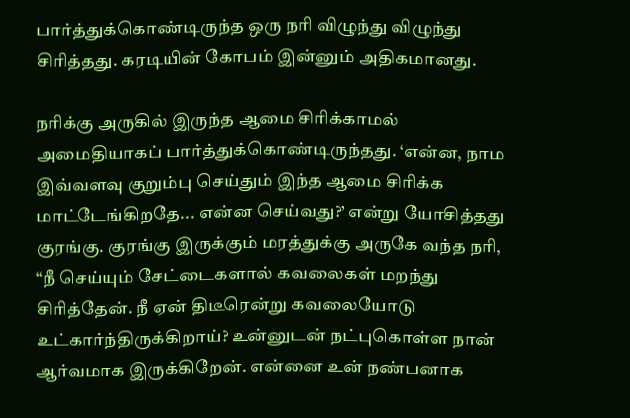பார்த்துக்கொண்டிருந்த ஒரு நரி விழுந்து விழுந்து சிரித்தது. கரடியின் கோபம் இன்னும் அதிகமானது.

நரிக்கு அருகில் இருந்த ஆமை சிரிக்காமல் அமைதியாகப் பார்த்துக்கொண்டிருந்தது. ‘என்ன, நாம இவ்வளவு குறும்பு செய்தும் இந்த ஆமை சிரிக்க மாட்டேங்கிறதே... என்ன செய்வது?’ என்று யோசித்தது குரங்கு. குரங்கு இருக்கும் மரத்துக்கு அருகே வந்த நரி, “நீ செய்யும் சேட்டைகளால் கவலைகள் மறந்து சிரித்தேன். நீ ஏன் திடீரென்று கவலையோடு உட்கார்ந்திருக்கிறாய்? உன்னுடன் நட்புகொள்ள நான் ஆர்வமாக இருக்கிறேன். என்னை உன் நண்பனாக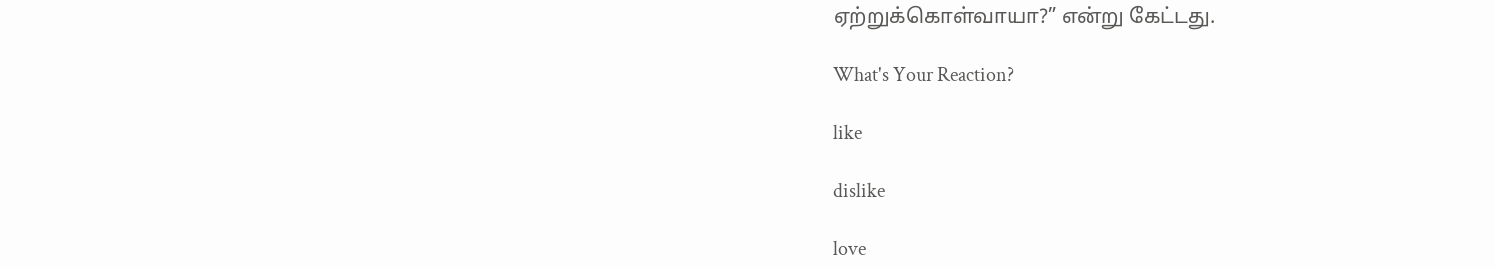ஏற்றுக்கொள்வாயா?” என்று கேட்டது.

What's Your Reaction?

like

dislike

love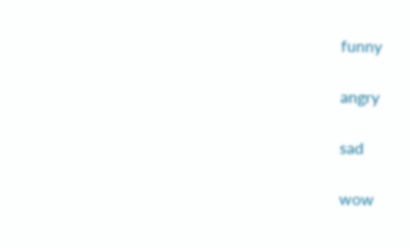funny

angry

sad

wow